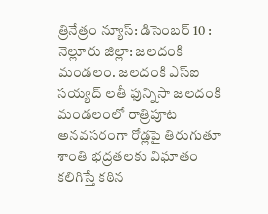త్రినేత్రం న్యూస్: డిసెంబర్ 10 : నెల్లూరు జిల్లా: జలదంకి మండలం. జలదంకి ఎస్ఐ సయ్యద్ లతీ ఫున్నిసా జలదంకి మండలంలో రాత్రిపూట అనవసరంగా రోడ్లపై తిరుగుతూ శాంతి భద్రతలకు విఘాతం కలిగిస్తే కఠిన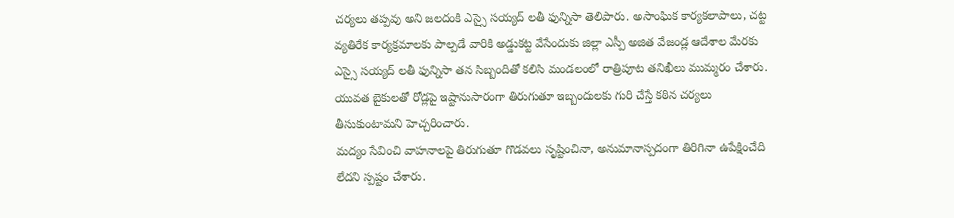చర్యలు తప్పవు అని జలదంకి ఎస్సై సయ్యద్ లతీ ఫున్నిసా తెలిపారు. అసాంఘిక కార్యకలాపాలు, చట్ట వ్యతిరేక కార్యక్రమాలకు పాల్పడే వారికి అడ్డుకట్ట వేసేందుకు జిల్లా ఎస్పీ అజిత వేజండ్ల ఆదేశాల మేరకు ఎస్సై సయ్యద్ లతీ ఫున్నిసా తన సిబ్బందితో కలిసి మండలంలో రాత్రిపూట తనిఖీలు ముమ్మరం చేశారు. యువత బైకులతో రోడ్లపై ఇష్టానుసారంగా తిరుగుతూ ఇబ్బందులకు గురి చేస్తే కఠిన చర్యలు తీసుకుంటామని హెచ్చరించారు.
మద్యం సేవించి వాహనాలపై తిరుగుతూ గొడవలు సృష్టించినా, అనుమానాస్పదంగా తిరిగినా ఉపేక్షించేది లేదని స్పష్టం చేశారు.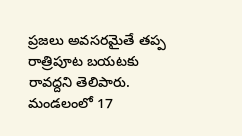ప్రజలు అవసరమైతే తప్ప రాత్రిపూట బయటకు రావద్దని తెలిపారు. మండలంలో 17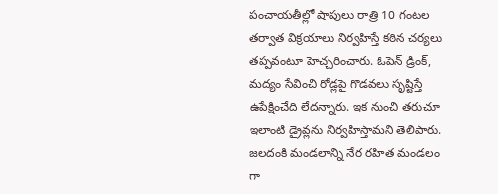పంచాయతీల్లో షాపులు రాత్రి 10 గంటల తర్వాత విక్రయాలు నిర్వహిస్తే కఠిన చర్యలు తప్పవంటూ హెచ్చరించారు. ఓపెన్ డ్రింక్, మద్యం సేవించి రోడ్లపై గొడవలు సృష్టిస్తే ఉపేక్షించేది లేదన్నారు. ఇక నుంచి తరుచూ ఇలాంటి డ్రైవ్లను నిర్వహిస్తామని తెలిపారు. జలదంకి మండలాన్ని నేర రహిత మండలం గా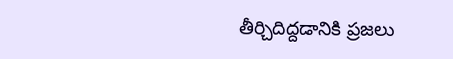తీర్చిదిద్దడానికి ప్రజలు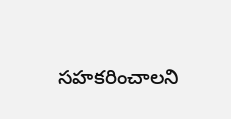సహకరించాలని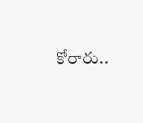కోరారు..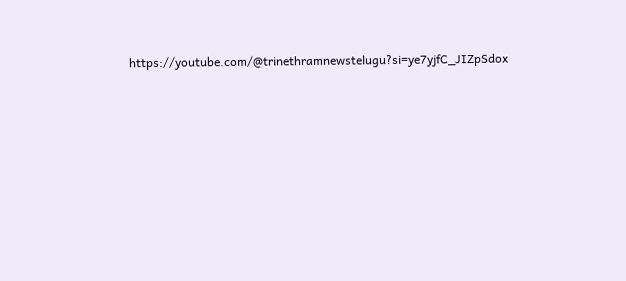https://youtube.com/@trinethramnewstelugu?si=ye7yjfC_JIZpSdox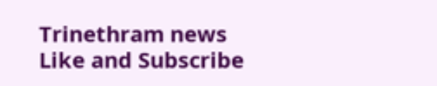Trinethram news
Like and Subscribe